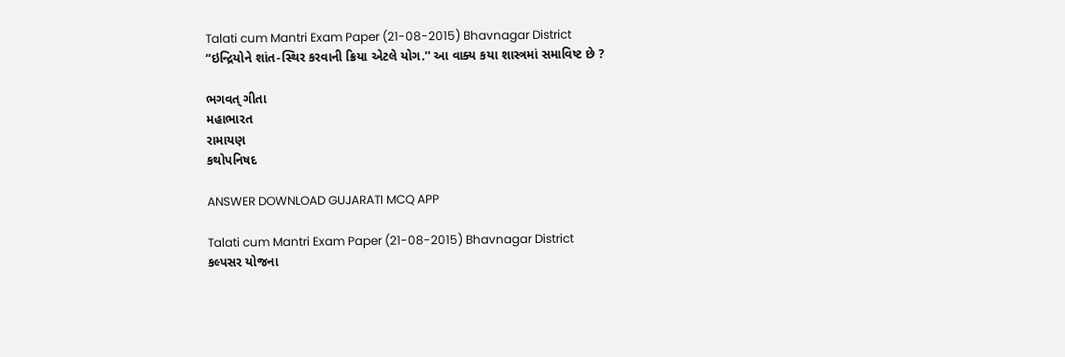Talati cum Mantri Exam Paper (21-08-2015) Bhavnagar District
“ઇન્દ્રિયોને શાંત-સ્થિર કરવાની ક્રિયા એટલે યોગ.'' આ વાક્ય કયા શાસ્ત્રમાં સમાવિષ્ટ છે ?

ભગવત્‌ ગીતા
મહાભારત
રામાયણ
કથોપનિષદ

ANSWER DOWNLOAD GUJARATI MCQ APP

Talati cum Mantri Exam Paper (21-08-2015) Bhavnagar District
કલ્પસર યોજના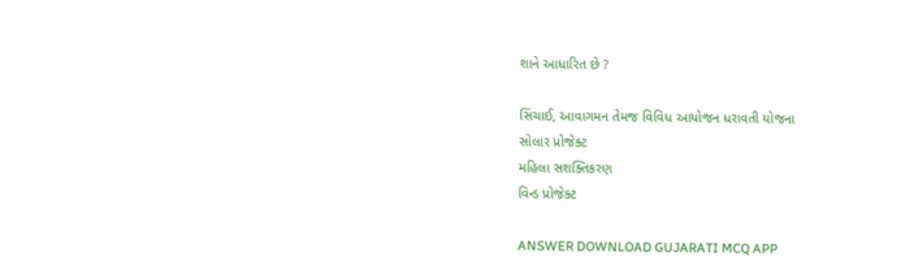શાને આધારિત છે ?

સિંચાઈ, આવાગમન તેમજ વિવિધ આયોજન ધરાવતી યોજના
સોલાર પ્રોજેક્ટ
મહિલા સશક્તિકરણ
વિન્ડ પ્રોજેક્ટ

ANSWER DOWNLOAD GUJARATI MCQ APP